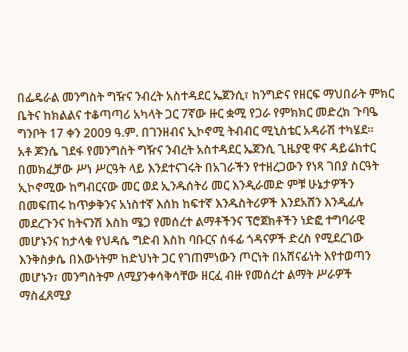በፌዴራል መንግስት ግዥና ንብረት አስተዳደር ኤጀንሲ፣ ከንግድና የዘርፍ ማህበራት ምክር ቤትና ከክልልና ተቆጣጣሪ አካላት ጋር 7ኛው ዙር ቋሚ የጋራ የምክክር መድረክ ጉባዔ ግንቦት 17 ቀን 2009 ዓ.ም. በገንዘብና ኢኮኖሚ ትብብር ሚኒስቴር አዳራሽ ተካሄደ፡፡
አቶ ጆንሴ ገደፋ የመንግስት ግዥና ንብረት አስተዳደር ኤጀንሲ ጊዜያዊ ዋና ዳይሬክተር በመክፈቻው ሥነ ሥርዓት ላይ እንደተናገሩት በአገራችን የተዘረጋውን የነጻ ገበያ ስርዓት ኢኮኖሚው ከግብርናው መር ወደ ኢንዱሰትሪ መር እንዲራመድ ምቹ ሁኔታዎችን በመፍጠሩ ከጥቃቅንና አነስተኛ እሰከ ከፍተኛ እንዱስትሪዎች እንደአሸን እንዲፈሉ መደረጉንና ከትናንሽ እስከ ሜጋ የመሰረተ ልማቶችንና ፕሮጀክቶችን ነድፎ ተግባራዊ መሆኑንና ከታላቁ የህዳሴ ግድብ እስከ ባቡርና ሰፋፊ ጎዳናዎች ድረስ የሚደረገው እንቅስቃሴ በእውነትም ከድህነት ጋር የገጠምነውን ጦርነት በአሸናፊነት እየተወጣን መሆኑን፣ መንግስትም ለሚያንቀሳቅሳቸው ዘርፈ ብዙ የመሰረተ ልማት ሥራዎች ማስፈጸሚያ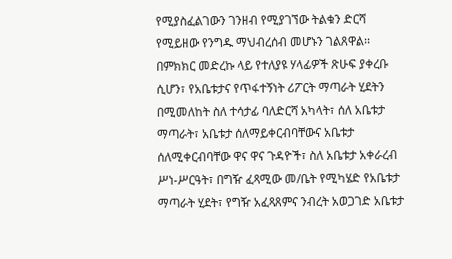የሚያስፈልገውን ገንዘብ የሚያገኘው ትልቁን ድርሻ የሚይዘው የንግዱ ማህብረሰብ መሆኑን ገልጸዋል፡፡
በምክክር መድረኩ ላይ የተለያዩ ሃላፊዎች ጽሁፍ ያቀረቡ ሲሆን፣ የአቤቱታና የጥፋተኝነት ሪፖርት ማጣራት ሂደትን በሚመለከት ስለ ተሳታፊ ባለድርሻ አካላት፣ ሰለ አቤቱታ ማጣራት፣ አቤቱታ ሰለማይቀርብባቸውና አቤቱታ ሰለሚቀርብባቸው ዋና ዋና ጉዳዮች፣ ስለ አቤቱታ አቀራረብ ሥነ-ሥርዓት፣ በግዥ ፈጻሚው መ/ቤት የሚካሄድ የአቤቱታ ማጣራት ሂደት፣ የግዥ አፈጻጸምና ንብረት አወጋገድ አቤቱታ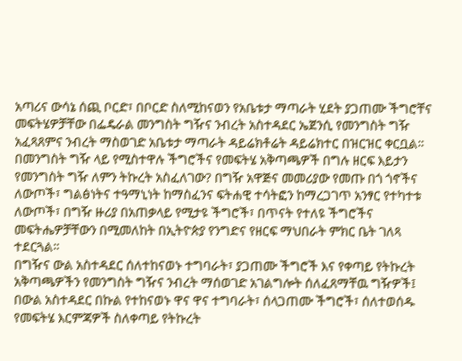አጣሪና ውሳኔ ሰጪ ቦርድ፣ በቦርድ ስለሚከናወን የአቤቱታ ማጣራት ሂደት ያጋጠሙ ችግሮቸና መፍትሄዎቻቸው በፌዴራል መንግስት ግዥና ንብረት አስተዳደር ኤጀንሲ የመንግስት ግዥ አፈጻጸምና ንብረት ማስወገድ አቤቱታ ማጣራት ዳይሬክቶሬት ዳይሬክተር በዝርዝር ቀርቧል፡፡
በመንግስት ግዥ ላይ የሚስተዋሉ ችግሮችና የመፍትሄ አቅጣጫዎች በግሉ ዘርፍ እይታን የመንግስት ግዥ ለምን ትኩረት አስፈለገው? በግዥ አዋጅና መመሪያው የመጡ በጎ ጎኖችና ለውጦች፣ ግልፅነትና ተዓማኒነት ከማስፈንና ፍትሐዊ ተሳትፎን ከማረጋገጥ አንፃር የተካተቱ ለውጦች፣ በግዥ ዙሪያ በአጠቃላይ የሚታዩ ችግሮች፣ በጥናት የተለዩ ችግሮችና መፍትሔዎቻቸውን በሚመለከት በኢትዮጵያ የንግድና የዘርፍ ማህበራት ምክር ቤት ገለጻ ተደርጓል፡፡
በግዥና ውል አስተዳደር ሰለተከናወኑ ተግባራት፣ ያጋጠሙ ችግሮች እና የቀጣይ የትኩረት አቅጣጫዎችን የመንግስት ግዥና ንብረት ማሰወገድ አገልግሎት ሰለፈጸማቸዉ ግዥዎች፤ በውል አስተዳደር በኩል የተከናወኑ ዋና ዋና ተግባራት፣ ሰላጋጠሙ ችግሮች፣ ሰለተወሰዱ የመፍትሄ እርምጃዎች ስለቀጣይ የትኩረት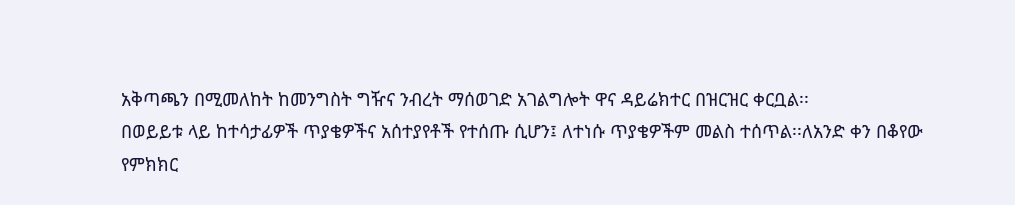አቅጣጫን በሚመለከት ከመንግስት ግዥና ንብረት ማሰወገድ አገልግሎት ዋና ዳይሬክተር በዝርዝር ቀርቧል፡፡
በወይይቱ ላይ ከተሳታፊዎች ጥያቄዎችና አሰተያየቶች የተሰጡ ሲሆን፤ ለተነሱ ጥያቄዎችም መልስ ተሰጥል፡፡ለአንድ ቀን በቆየው የምክክር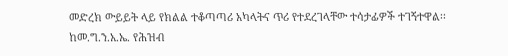መድረክ ውይይት ላይ የክልል ተቆጣጣሪ አካላትና ጥሪ የተደረገላቸው ተሳታፊዎች ተገኝተዋል፡፡
ከመ.ግ.ን.አ.ኤ. የሕዝብ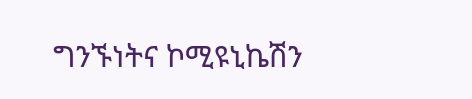ግንኙነትና ኮሚዩኒኬሽን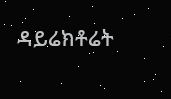ዳይሬክቶሬት